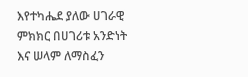እየተካሔደ ያለው ሀገራዊ ምክክር በሀገሪቱ አንድነት እና ሠላም ለማስፈን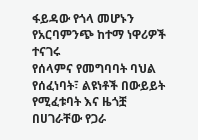ፋይዳው የጎላ መሆኑን የአርባምንጭ ከተማ ነዋሪዎች ተናገሩ
የሰላምና የመግባባት ባህል የሰፈነባት፣ ልዩነቶች በውይይት የሚፈቱባት እና ዜጎቿ በሀገራቸው የጋራ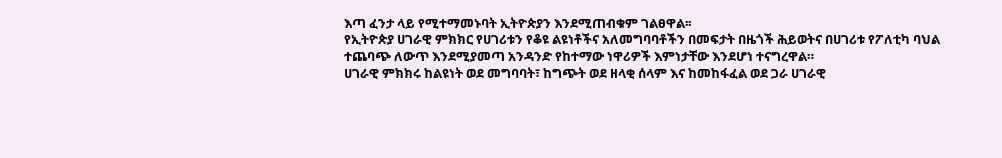እጣ ፈንታ ላይ የሚተማመኑባት ኢትዮጵያን እንደሚጠብቁም ገልፀዋል፡፡
የኢትዮጵያ ሀገራዊ ምክክር የሀገሪቱን የቆዩ ልዩነቶችና አለመግባባቶችን በመፍታት በዜጎች ሕይወትና በሀገሪቱ የፖለቲካ ባህል ተጨባጭ ለውጥ እንደሚያመጣ አንዳንድ የከተማው ነዋሪዎች እምነታቸው እንደሆነ ተናግረዋል።
ሀገራዊ ምክክሩ ከልዩነት ወደ መግባባት፣ ከግጭት ወደ ዘላቂ ሰላም እና ከመከፋፈል ወደ ጋራ ሀገራዊ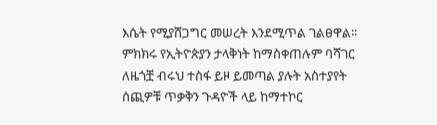እሴት የሚያሸጋግር መሠረት እንደሚጥል ገልፀዋል፡፡
ምክክሩ የኢትዮጵያን ታላቅነት ከማስቀጠሉም ባሻገር ለዜጎቿ ብሩህ ተስፋ ይዞ ይመጣል ያሉት አስተያየት ሰጪዎቹ ጥቃቅን ጉዳዮች ላይ ከማተኮር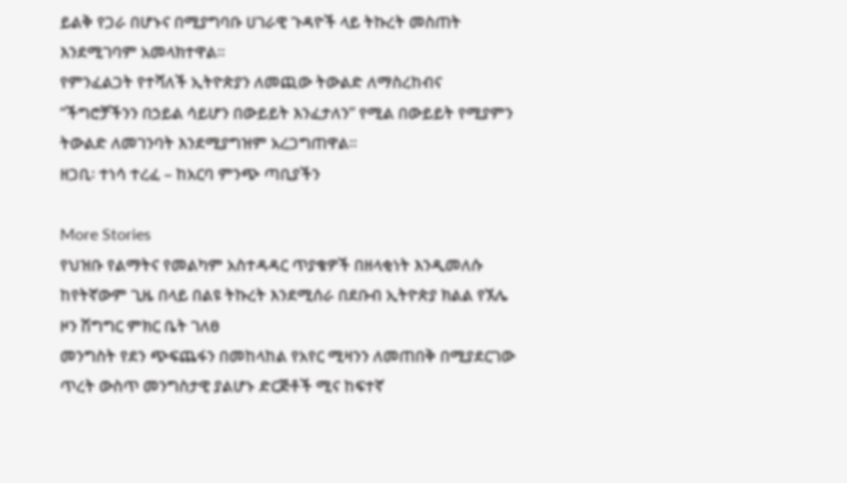ይልቅ የጋራ በሆኑና በሚያግባቡ ሀገራዊ ጉዳዮች ላይ ትኩረት መስጠት እንደሚገባም አመላክተዋል፡፡
የምንፈልጋት የተሻለች ኢትዮጵያን ለመጪው ትውልድ ለማስረከብና “ችግሮቻችንን በኃይል ሳይሆን በውይይት እንፈታለን” የሚል በውይይት የሚያምን ትውልድ ለመገንባት እንደሚያግዝም አረጋግጠዋል፡፡
ዘጋቢ፡ ተነሳ ተረፈ – ከአርባ ምንጭ ጣቢያችን

More Stories
የህዝቡ የልማትና የመልካም አስተዳዳር ጥያቄዎች በዘላቂነት እንዲመለሱ ከየትኛውም ጊዜ በላይ በልዩ ትኩረት እንደሚሰራ በደቡብ ኢትዮጵያ ክልል የኧሌ ዞን ሽግግር ምክር ቤት ገለፀ
መንግስት የደን ጭፍጨፋን በመከላከል የአየር ሚዛንን ለመጠበቅ በሚያደርገው ጥረት ውስጥ መንግስታዊ ያልሆኑ ድርጅቶች ሚና ከፍተኛ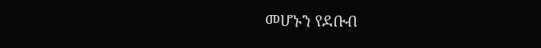መሆኑን የደቡብ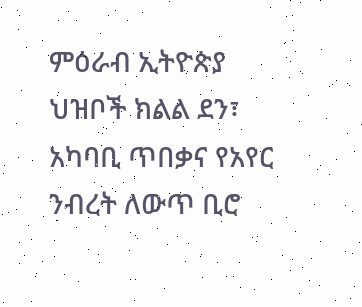ምዕራብ ኢትዮጵያ ህዝቦች ክልል ደን፣ አካባቢ ጥበቃና የአየር ንብረት ለውጥ ቢሮ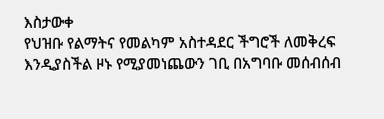እስታውቀ
የህዝቡ የልማትና የመልካም አስተዳደር ችግሮች ለመቅረፍ እንዲያስችል ዞኑ የሚያመነጨውን ገቢ በአግባቡ መሰብሰብ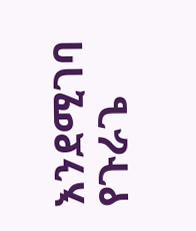እንደሚገባ የጉራጌ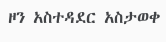ዞን አስተዳደር አስታወቀ